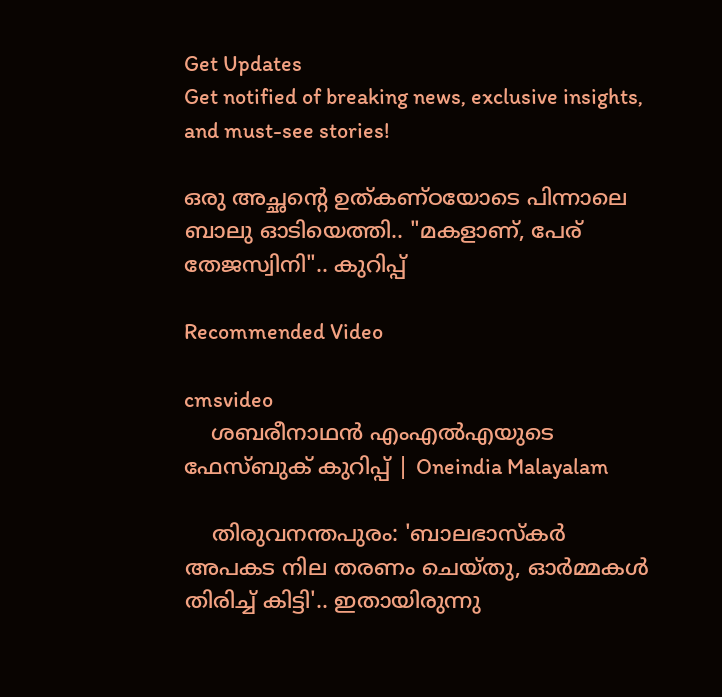Get Updates
Get notified of breaking news, exclusive insights, and must-see stories!

ഒരു അച്ഛന്റെ ഉത്കണ്ഠയോടെ പിന്നാലെ ബാലു ഓടിയെത്തി.. "മകളാണ്, പേര് തേജസ്വിനി".. കുറിപ്പ്

Recommended Video

cmsvideo
    ശബരീനാഥന്‍ എംഎല്‍എയുടെ ഫേസ്ബുക് കുറിപ്പ് | Oneindia Malayalam

    തിരുവനന്തപുരം: 'ബാലഭാസ്‌കര്‍ അപകട നില തരണം ചെയ്തു, ഓര്‍മ്മകള്‍ തിരിച്ച് കിട്ടി'.. ഇതായിരുന്നു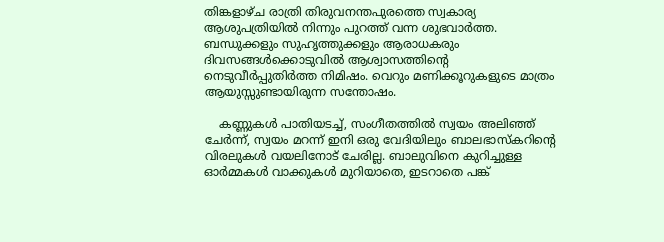തിങ്കളാഴ്ച രാത്രി തിരുവനന്തപുരത്തെ സ്വകാര്യ ആശുപത്രിയില്‍ നിന്നും പുറത്ത് വന്ന ശുഭവാര്‍ത്ത. ബന്ധുക്കളും സുഹൃത്തുക്കളും ആരാധകരും ദിവസങ്ങള്‍ക്കൊടുവില്‍ ആശ്വാസത്തിന്റെ നെടുവീര്‍പ്പുതിര്‍ത്ത നിമിഷം. വെറും മണിക്കൂറുകളുടെ മാത്രം ആയുസ്സുണ്ടായിരുന്ന സന്തോഷം.

    കണ്ണുകള്‍ പാതിയടച്ച്, സംഗീതത്തില്‍ സ്വയം അലിഞ്ഞ് ചേര്‍ന്ന്, സ്വയം മറന്ന് ഇനി ഒരു വേദിയിലും ബാലഭാസ്‌കറിന്റെ വിരലുകള്‍ വയലിനോട് ചേരില്ല. ബാലുവിനെ കുറിച്ചുള്ള ഓര്‍മ്മകള്‍ വാക്കുകള്‍ മുറിയാതെ, ഇടറാതെ പങ്ക്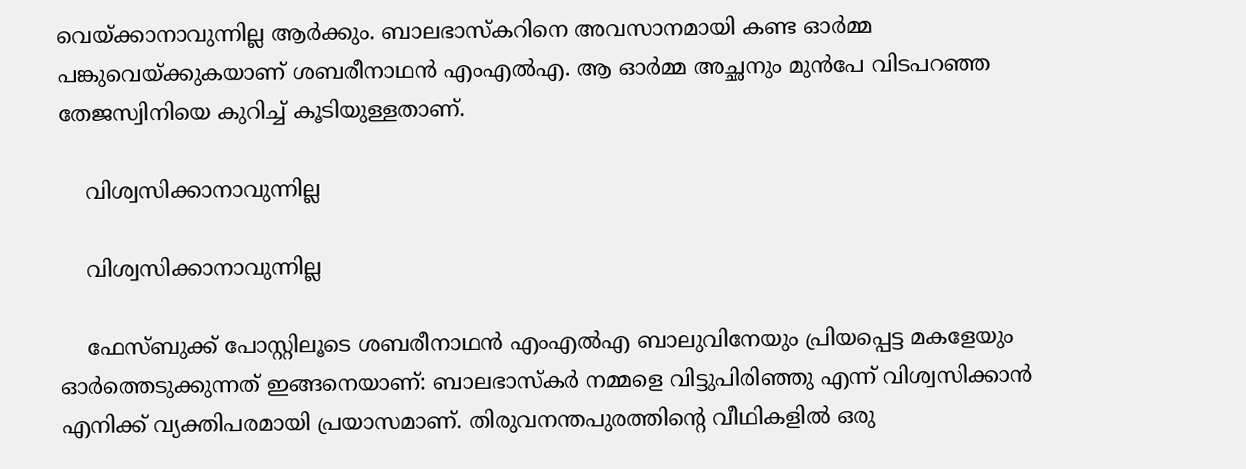വെയ്ക്കാനാവുന്നില്ല ആര്‍ക്കും. ബാലഭാസ്‌കറിനെ അവസാനമായി കണ്ട ഓര്‍മ്മ പങ്കുവെയ്ക്കുകയാണ് ശബരീനാഥന്‍ എംഎല്‍എ. ആ ഓര്‍മ്മ അച്ഛനും മുന്‍പേ വിടപറഞ്ഞ തേജസ്വിനിയെ കുറിച്ച് കൂടിയുള്ളതാണ്.

    വിശ്വസിക്കാനാവുന്നില്ല

    വിശ്വസിക്കാനാവുന്നില്ല

    ഫേസ്ബുക്ക് പോസ്റ്റിലൂടെ ശബരീനാഥന്‍ എംഎല്‍എ ബാലുവിനേയും പ്രിയപ്പെട്ട മകളേയും ഓര്‍ത്തെടുക്കുന്നത് ഇങ്ങനെയാണ്: ബാലഭാസ്കർ നമ്മളെ വിട്ടുപിരിഞ്ഞു എന്ന് വിശ്വസിക്കാൻ എനിക്ക് വ്യക്തിപരമായി പ്രയാസമാണ്. തിരുവനന്തപുരത്തിന്റെ വീഥികളിൽ ഒരു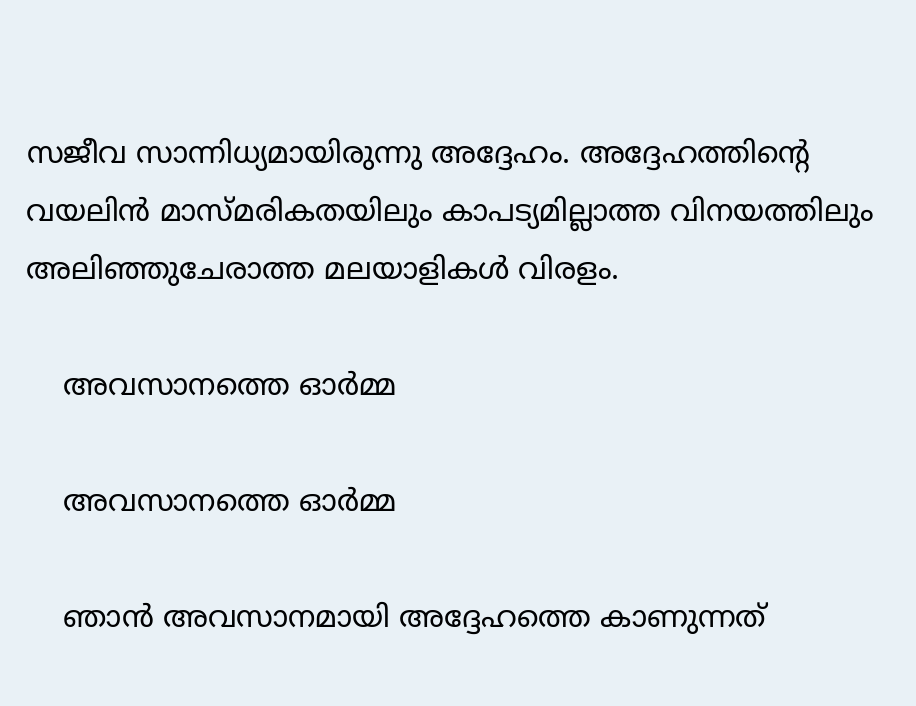സജീവ സാന്നിധ്യമായിരുന്നു അദ്ദേഹം. അദ്ദേഹത്തിന്റെ വയലിൻ മാസ്മരികതയിലും കാപട്യമില്ലാത്ത വിനയത്തിലും അലിഞ്ഞുചേരാത്ത മലയാളികൾ വിരളം.

    അവസാനത്തെ ഓർമ്മ

    അവസാനത്തെ ഓർമ്മ

    ഞാൻ അവസാനമായി അദ്ദേഹത്തെ കാണുന്നത്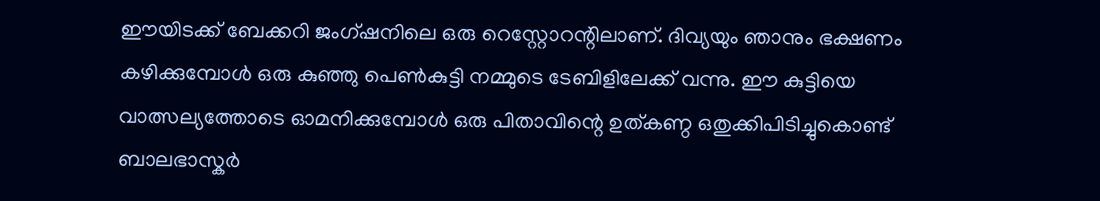ഈയിടക്ക് ബേക്കറി ജംഗ്ഷനിലെ ഒരു റെസ്റ്റോറന്റിലാണ്. ദിവ്യയും ഞാനും ഭക്ഷണം കഴിക്കുമ്പോൾ ഒരു കുഞ്ഞു പെൺകുട്ടി നമ്മുടെ ടേബിളിലേക്ക് വന്നു. ഈ കുട്ടിയെ വാത്സല്യത്തോടെ ഓമനിക്കുമ്പോൾ ഒരു പിതാവിന്റെ ഉത്കണ്ഠ ഒതുക്കിപിടിച്ചുകൊണ്ട് ബാലഭാസ്കർ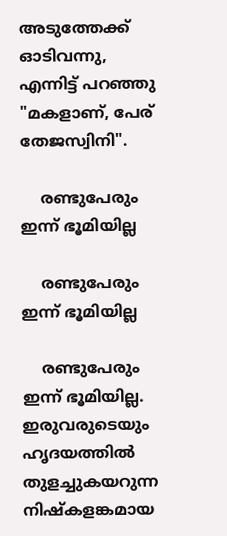അടുത്തേക്ക് ഓടിവന്നു, എന്നിട്ട് പറഞ്ഞു "മകളാണ്, പേര് തേജസ്വിനി".

    രണ്ടുപേരും ഇന്ന് ഭൂമിയില്ല

    രണ്ടുപേരും ഇന്ന് ഭൂമിയില്ല

    രണ്ടുപേരും ഇന്ന് ഭൂമിയില്ല. ഇരുവരുടെയും ഹൃദയത്തിൽ തുളച്ചുകയറുന്ന നിഷ്കളങ്കമായ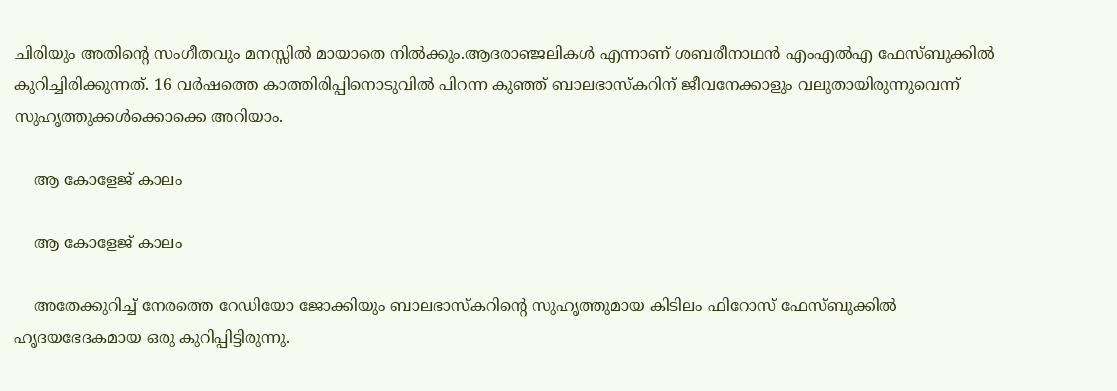ചിരിയും അതിന്റെ സംഗീതവും മനസ്സിൽ മായാതെ നിൽക്കും.ആദരാഞ്ജലികൾ എന്നാണ് ശബരീനാഥൻ എംഎൽഎ ഫേസ്ബുക്കിൽ കുറിച്ചിരിക്കുന്നത്. 16 വർഷത്തെ കാത്തിരിപ്പിനൊടുവിൽ പിറന്ന കുഞ്ഞ് ബാലഭാസ്കറിന് ജീവനേക്കാളും വലുതായിരുന്നുവെന്ന് സുഹൃത്തുക്കൾക്കൊക്കെ അറിയാം.

    ആ കോളേജ് കാലം

    ആ കോളേജ് കാലം

    അതേക്കുറിച്ച് നേരത്തെ റേഡിയോ ജോക്കിയും ബാലഭാസ്കറിന്റെ സുഹൃത്തുമായ കിടിലം ഫിറോസ് ഫേസ്ബുക്കിൽ ഹൃദയഭേദകമായ ഒരു കുറിപ്പിട്ടിരുന്നു.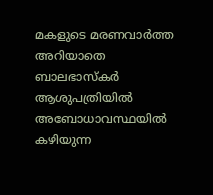മകളുടെ മരണവാർത്ത അറിയാതെ ബാലഭാസ്കർ ആശുപത്രിയിൽ അബോധാവസ്ഥയിൽ കഴിയുന്ന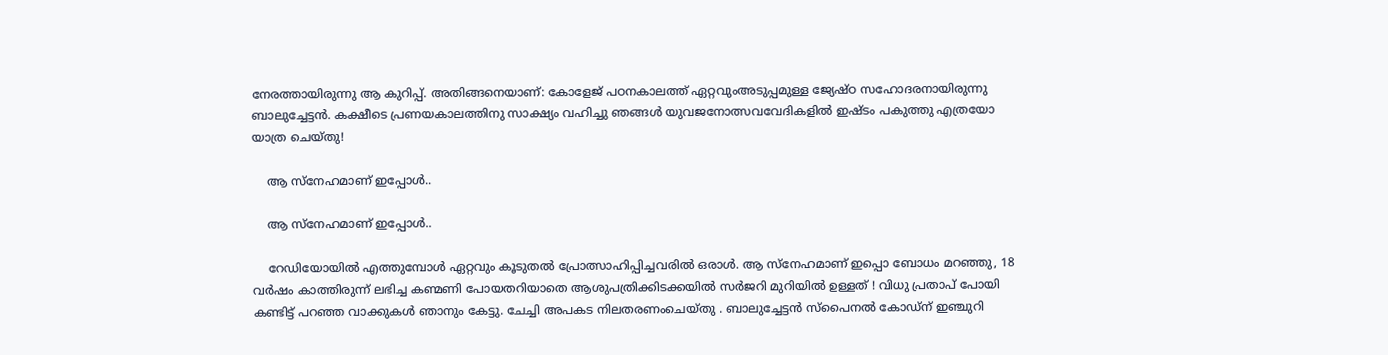നേരത്തായിരുന്നു ആ കുറിപ്പ്. അതിങ്ങനെയാണ്: കോളേജ് പഠനകാലത്ത് ഏറ്റവുംഅടുപ്പമുള്ള ജ്യേഷ്‌ഠ സഹോദരനായിരുന്നു ബാലുച്ചേട്ടൻ. കക്ഷീടെ പ്രണയകാലത്തിനു സാക്ഷ്യം വഹിച്ചു ഞങ്ങൾ യുവജനോത്സവവേദികളിൽ ഇഷ്ടം പകുത്തു എത്രയോ യാത്ര ചെയ്തു!

    ആ സ്നേഹമാണ് ഇപ്പോൾ..

    ആ സ്നേഹമാണ് ഇപ്പോൾ..

    റേഡിയോയിൽ എത്തുമ്പോൾ ഏറ്റവും കൂടുതൽ പ്രോത്സാഹിപ്പിച്ചവരിൽ ഒരാൾ. ആ സ്നേഹമാണ് ഇപ്പൊ ബോധം മറഞ്ഞു, 18 വർഷം കാത്തിരുന്ന് ലഭിച്ച കണ്മണി പോയതറിയാതെ ആശുപത്രിക്കിടക്കയിൽ സർജറി മുറിയിൽ ഉള്ളത് ! വിധു പ്രതാപ് പോയി കണ്ടിട്ട് പറഞ്ഞ വാക്കുകൾ ഞാനും കേട്ടു. ചേച്ചി അപകട നിലതരണംചെയ്തു . ബാലുച്ചേട്ടൻ സ്‌പൈനൽ കോഡ്ന് ഇഞ്ചുറി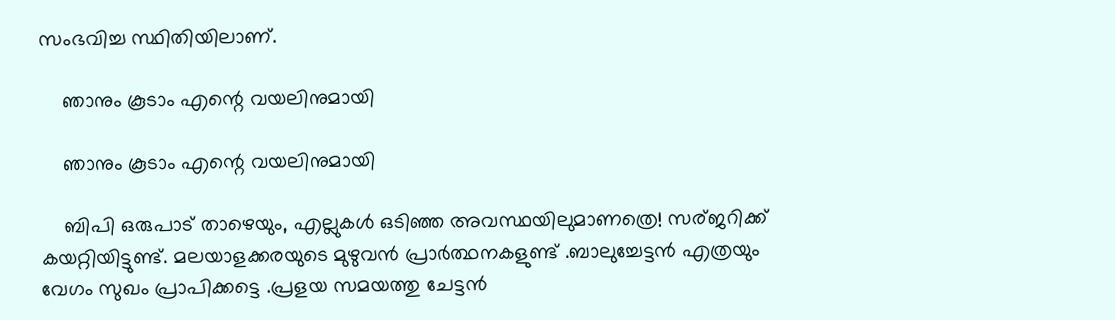സംഭവിച്ച സ്ഥിതിയിലാണ്.

    ഞാനും കൂടാം എന്റെ വയലിനുമായി

    ഞാനും കൂടാം എന്റെ വയലിനുമായി

    ബിപി ഒരുപാട് താഴെയും, എല്ലുകൾ ഒടിഞ്ഞ അവസ്ഥയിലുമാണത്രെ! സര്ജറിക്ക് കയറ്റിയിട്ടുണ്ട്. മലയാളക്കരയുടെ മുഴുവൻ പ്രാർത്ഥനകളുണ്ട് .ബാലുച്ചേട്ടൻ എത്രയും വേഗം സുഖം പ്രാപിക്കട്ടെ .പ്രളയ സമയത്തു ചേട്ടൻ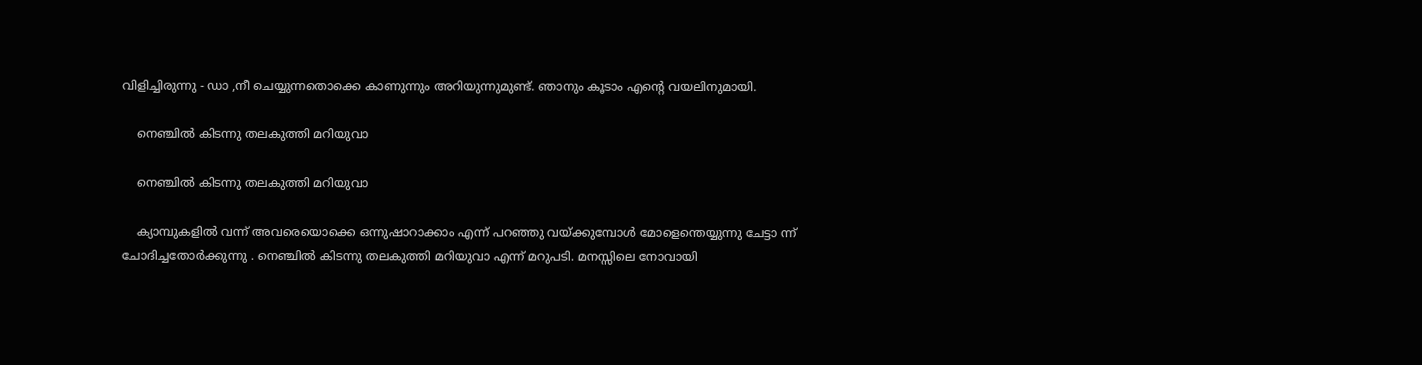വിളിച്ചിരുന്നു - ഡാ ,നീ ചെയ്യുന്നതൊക്കെ കാണുന്നും അറിയുന്നുമുണ്ട്. ഞാനും കൂടാം എന്റെ വയലിനുമായി.

    നെഞ്ചിൽ കിടന്നു തലകുത്തി മറിയുവാ

    നെഞ്ചിൽ കിടന്നു തലകുത്തി മറിയുവാ

    ക്യാമ്പുകളിൽ വന്ന് അവരെയൊക്കെ ഒന്നുഷാറാക്കാം എന്ന് പറഞ്ഞു വയ്ക്കുമ്പോൾ മോളെന്തെയ്യുന്നു ചേട്ടാ ന്ന് ചോദിച്ചതോർക്കുന്നു . നെഞ്ചിൽ കിടന്നു തലകുത്തി മറിയുവാ എന്ന് മറുപടി. മനസ്സിലെ നോവായി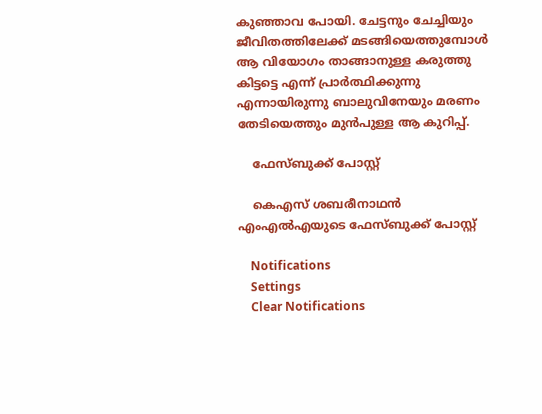കുഞ്ഞാവ പോയി. ചേട്ടനും ചേച്ചിയും ജീവിതത്തിലേക്ക് മടങ്ങിയെത്തുമ്പോൾ ആ വിയോഗം താങ്ങാനുള്ള കരുത്തു കിട്ടട്ടെ എന്ന് പ്രാർത്ഥിക്കുന്നു എന്നായിരുന്നു ബാലുവിനേയും മരണം തേടിയെത്തും മുൻപുള്ള ആ കുറിപ്പ്.

    ഫേസ്ബുക്ക് പോസ്റ്റ്

    കെഎസ് ശബരീനാഥൻ എംഎൽഎയുടെ ഫേസ്ബുക്ക് പോസ്റ്റ്

    Notifications
    Settings
    Clear Notifications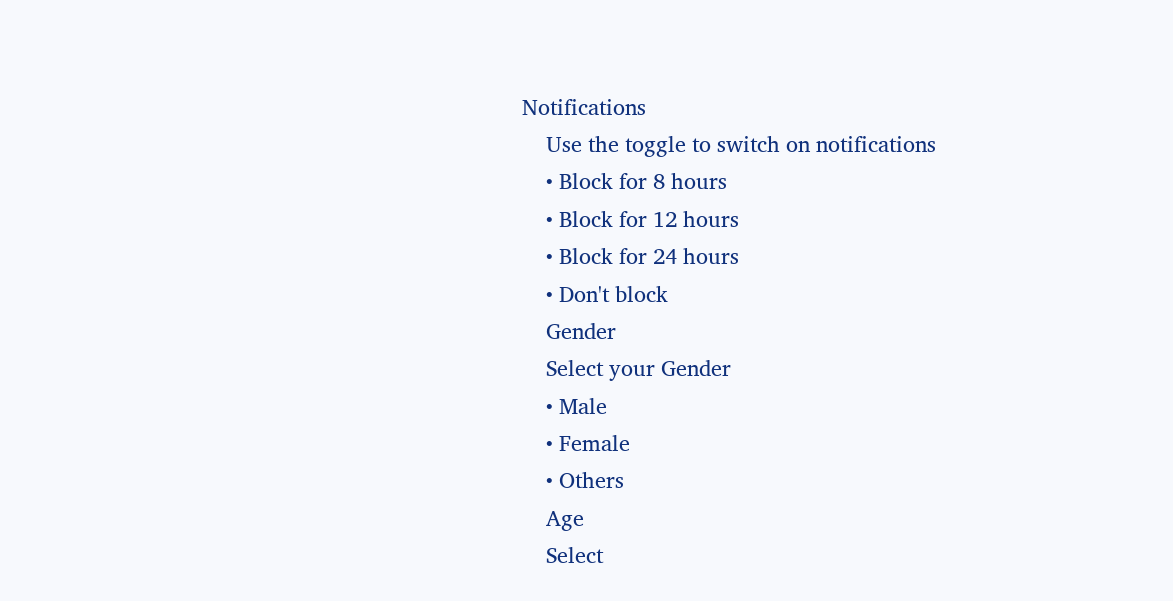Notifications
    Use the toggle to switch on notifications
    • Block for 8 hours
    • Block for 12 hours
    • Block for 24 hours
    • Don't block
    Gender
    Select your Gender
    • Male
    • Female
    • Others
    Age
    Select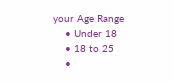your Age Range
    • Under 18
    • 18 to 25
    •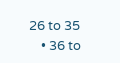26 to 35
    • 36 to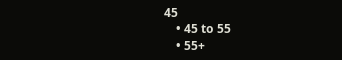45
    • 45 to 55
    • 55+